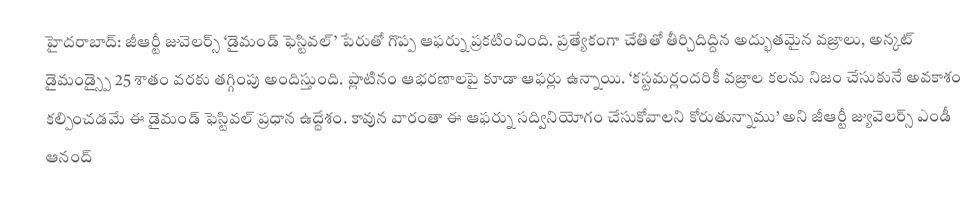హైదరాబాద్: జీఆర్టీ జువెలర్స్ ‘డైమండ్ ఫెస్టివల్’ పేరుతో గొప్ప ఆఫర్ను ప్రకటించింది. ప్రత్యేకంగా చేతితో తీర్చిదిద్దిన అద్భుతమైన వజ్రాలు, అన్కట్ డైమండ్స్పై 25 శాతం వరకు తగ్గింపు అందిస్తుంది. ప్లాటినం ఆభరణాలపై కూడా ఆఫర్లు ఉన్నాయి. ‘కస్టమర్లందరికీ వజ్రాల కలను నిజం చేసుకునే అవకాశం కల్పించడమే ఈ డైమండ్ ఫెస్టివల్ ప్రధాన ఉద్దేశం. కావున వారంతా ఈ ఆఫర్ను సద్వినియోగం చేసుకోవాలని కోరుతున్నాము’ అని జీఆర్టీ జ్యువెలర్స్ ఎండీ ఆనంద్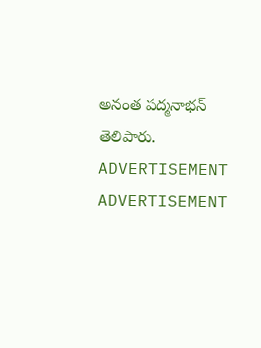అనంత పద్మనాభన్ తెలిపారు.
ADVERTISEMENT
ADVERTISEMENT